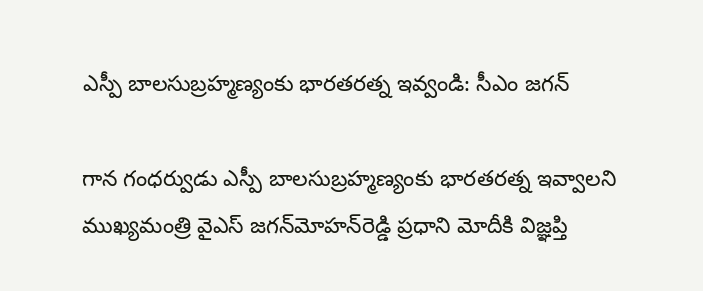ఎస్పీ బాలసుబ్రహ్మణ్యంకు భారతరత్న ఇవ్వండి: సీఎం జగన్‌

గాన గంధర్వుడు ఎస్పీ బాలసుబ్రహ్మణ్యంకు భారతరత్న ఇవ్వాలని ముఖ్యమంత్రి వైఎస్‌ జగన్‌మోహన్‌రెడ్డి ప్రధాని మోదీకి విజ్ఞప్తి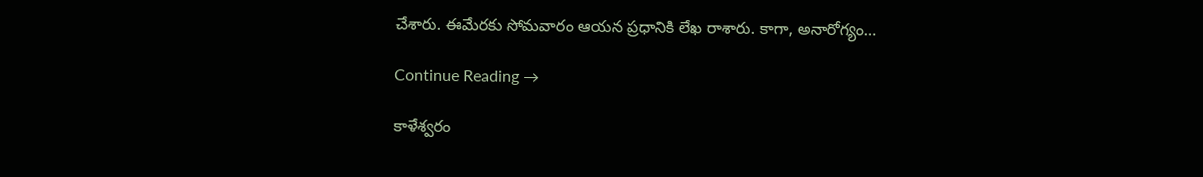చేశారు. ఈమేరకు సోమవారం ఆయన ప్రధానికి లేఖ రాశారు. కాగా, అనారోగ్యం…

Continue Reading →

కాళేశ్వరం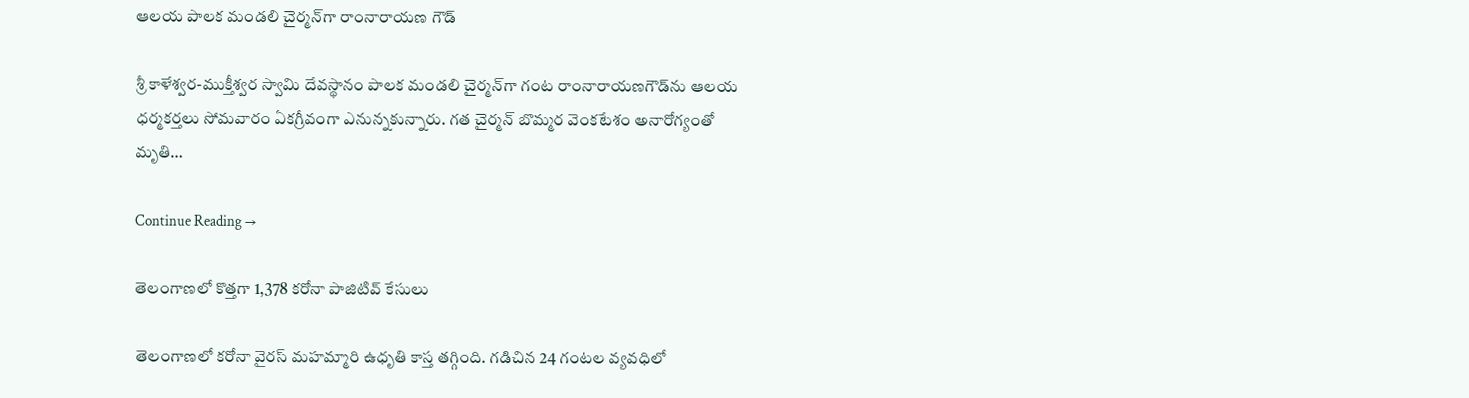ఆలయ పాలక మండలి చైర్మన్‌గా రాంనారాయణ గౌడ్‌

శ్రీ కాళేశ్వర-ముక్తీశ్వర స్వామి దేవస్థానం పాలక మండలి చైర్మన్‌గా గంట రాంనారాయణగౌడ్‌ను ఆలయ ధర్మకర్తలు సోమవారం ఏకగ్రీవంగా ఎనున్నకున్నారు. గత చైర్మన్‌ బొమ్మర వెంకటేశం అనారోగ్యంతో మృతి…

Continue Reading →

తెలంగాణలో కొత్తగా 1,378 కరోనా పాజిటివ్‌ కేసులు

తెలంగాణలో కరోనా వైరస్‌ మహమ్మారి ఉధృతి కాస్త తగ్గింది. గడిచిన 24 గంటల వ్యవధిలో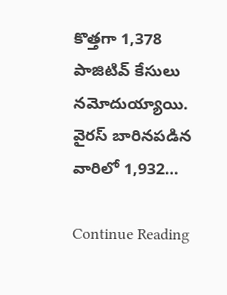కొత్తగా 1,378 పాజిటివ్‌ కేసులు నమోదుయ్యాయి.  వైరస్‌ బారినపడిన వారిలో 1,932…

Continue Reading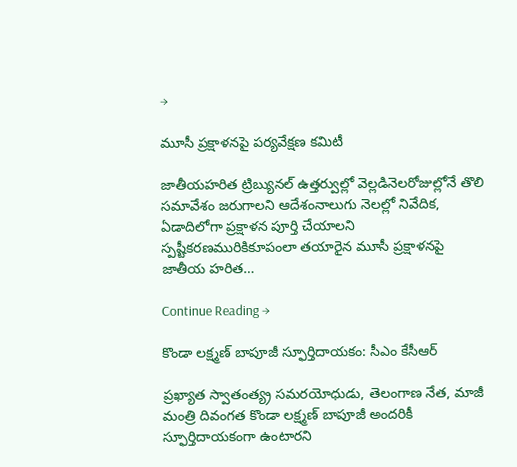→

మూసీ ప్రక్షాళనపై పర్యవేక్షణ కమిటీ

జాతీయహరిత ట్రిబ్యునల్‌ ఉత్తర్వుల్లో వెల్లడినెలరోజుల్లోనే తొలి సమావేశం జరుగాలని ఆదేశంనాలుగు నెలల్లో నివేదిక, ఏడాదిలోగా ప్రక్షాళన పూర్తి చేయాలని స్పష్టీకరణమురికికూపంలా తయారైన మూసీ ప్రక్షాళనపై జాతీయ హరిత…

Continue Reading →

కొండా లక్ష్మణ్‌ బాపూజీ స్ఫూర్తిదాయకం: సీఎం కేసీఆర్‌

ప్రఖ్యాత స్వాతంత్య్ర సమరయోధుడు, తెలంగాణ నేత, మాజీ మంత్రి దివంగత కొండా లక్ష్మణ్‌ బాపూజీ అందరికీ స్ఫూర్తిదాయకంగా ఉంటారని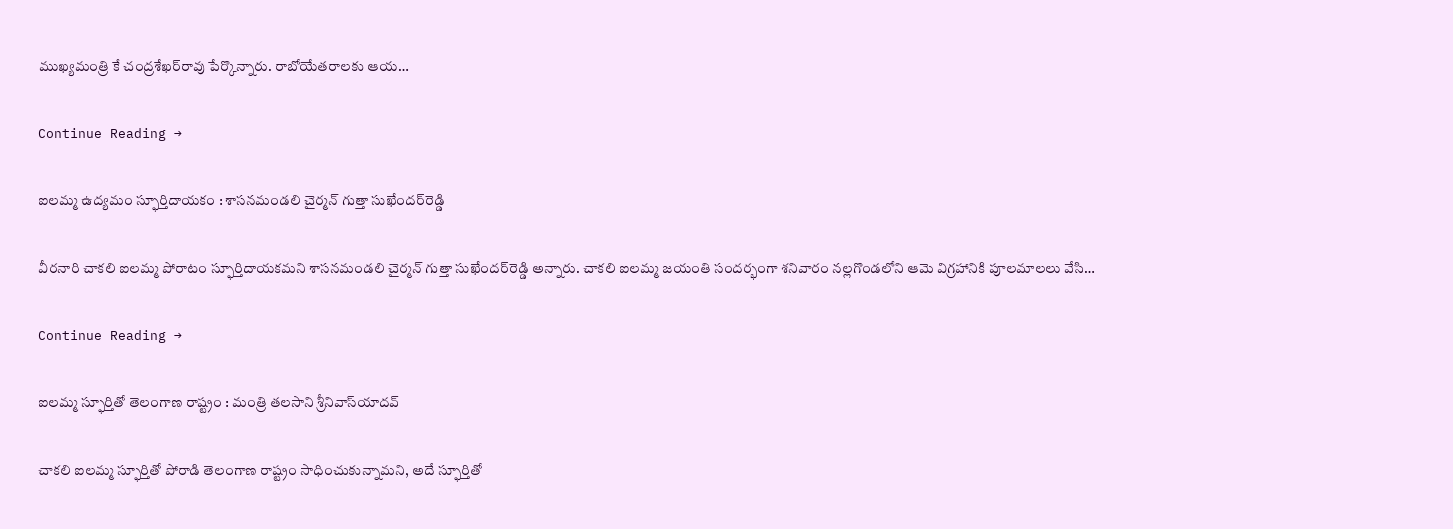ముఖ్యమంత్రి కే చంద్రశేఖర్‌రావు పేర్కొన్నారు. రాబోయేతరాలకు ఆయ…

Continue Reading →

ఐలమ్మ ఉద్యమం స్ఫూర్తిదాయకం : శాసనమండలి చైర్మన్‌ గుత్తా సుఖేందర్‌రెడ్డి

వీరనారి చాకలి ఐలమ్మ పోరాటం స్ఫూర్తిదాయకమని శాసనమండలి చైర్మన్‌ గుత్తా సుఖేందర్‌రెడ్డి అన్నారు. చాకలి ఐలమ్మ జయంతి సందర్భంగా శనివారం నల్లగొండలోని ఆమె విగ్రహానికి పూలమాలలు వేసి…

Continue Reading →

ఐలమ్మ స్ఫూర్తితో తెలంగాణ రాష్ట్రం : మంత్రి తలసాని శ్రీనివాస్‌యాదవ్‌

చాకలి ఐలమ్మ స్ఫూర్తితో పోరాడి తెలంగాణ రాష్ట్రం సాధించుకున్నామని, అదే స్ఫూర్తితో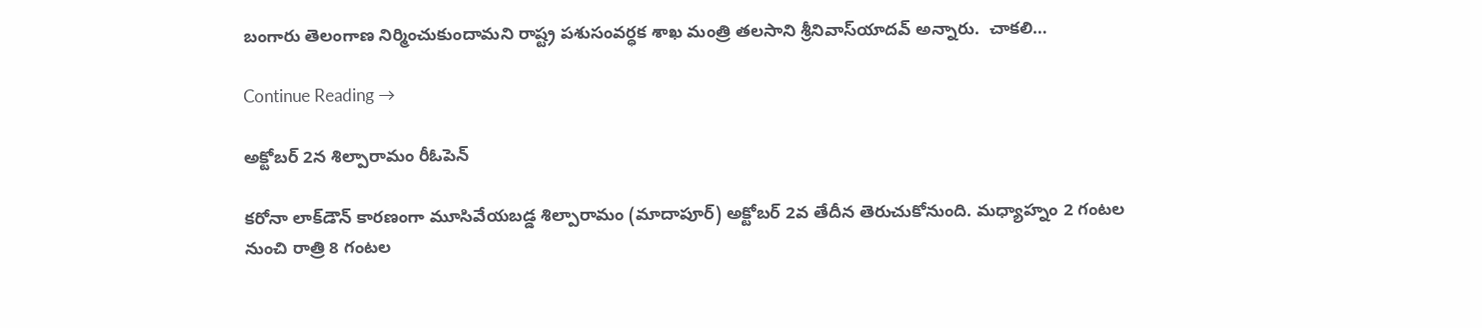బంగారు తెలంగాణ నిర్మించుకుందామని రాష్ట్ర పశుసంవర్ధక శాఖ మంత్రి తలసాని శ్రీనివాస్‌యాదవ్‌ అన్నారు.  చాకలి…

Continue Reading →

అక్టోబ‌ర్ 2న శిల్పారామం రీఓపెన్

క‌రోనా లాక్‌డౌన్ కార‌ణంగా మూసివేయ‌బ‌డ్డ శిల్పారామం (మాదాపూర్‌) అక్టోబ‌ర్ 2వ తేదీన తెరుచుకోనుంది. మ‌ధ్యాహ్నం 2 గంట‌ల నుంచి రాత్రి 8 గంట‌ల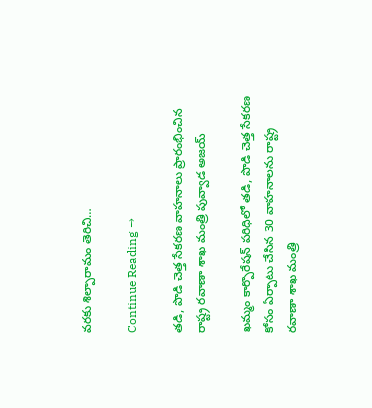వ‌ర‌కు శిల్పారామం తెరిచి…

Continue Reading →

తడి, పొడి చెత్త సేకరణ వాహనాలు ప్రారంభించిన రాష్ట్ర ర‌వాణా శాఖ మంత్రి పువ్వాడ అజ‌య్

ఖమ్మం కార్పొరేషన్ పరిధిలో తడి, పొడి చెత్త సేక‌ర‌ణ కోసం ఏర్పాటు చేసిన 30 వాహ‌నాల‌ను రాష్ట్ర ర‌వాణా శాఖ మంత్రి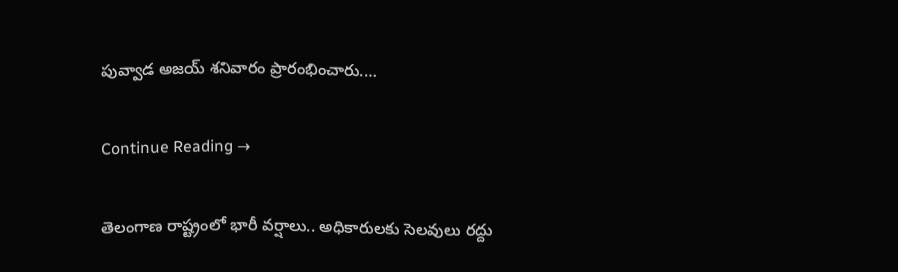పువ్వాడ అజ‌య్ శ‌నివారం ప్రారంభించారు.…

Continue Reading →

తెలంగాణ రాష్ట్రంలో భారీ వ‌ర్షాలు.. అధికారుల‌కు సెల‌వులు ర‌ద్దు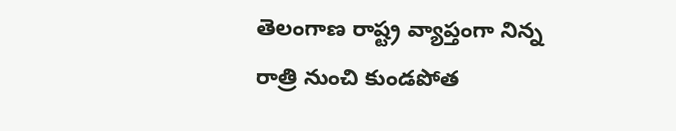తెలంగాణ రాష్ట్ర వ్యాప్తంగా ‌నిన్న రాత్రి నుంచి కుండ‌పోత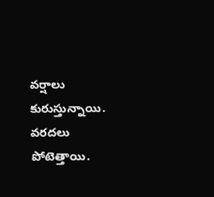వ‌ర్షాలు కురుస్తున్నాయి. వ‌ర‌ద‌లు పోటెత్తాయి.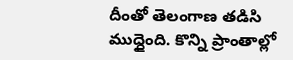దీంతో తెలంగాణ త‌డిసి ముద్దైంది. కొన్ని ప్రాంతాల్లో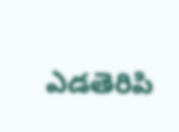ఎడ‌తెరిపి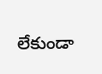లేకుండా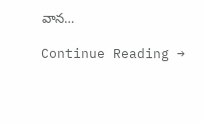వాన…

Continue Reading →